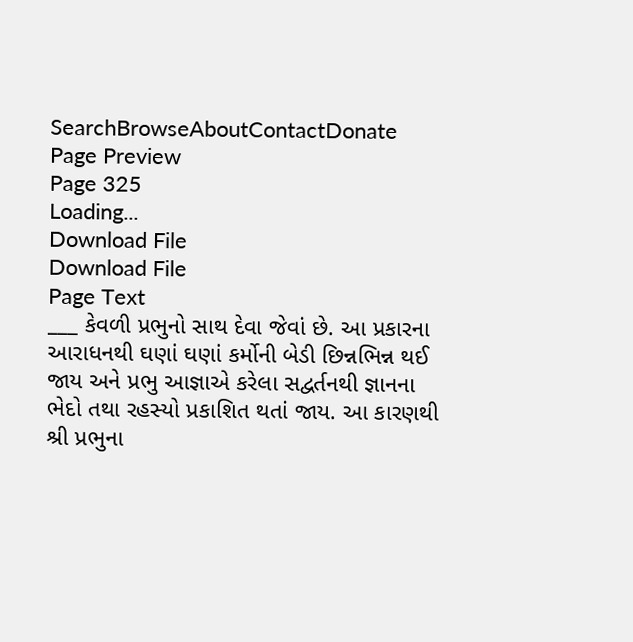SearchBrowseAboutContactDonate
Page Preview
Page 325
Loading...
Download File
Download File
Page Text
___ કેવળી પ્રભુનો સાથ દેવા જેવાં છે. આ પ્રકારના આરાધનથી ઘણાં ઘણાં કર્મોની બેડી છિન્નભિન્ન થઈ જાય અને પ્રભુ આજ્ઞાએ કરેલા સદ્વર્તનથી જ્ઞાનના ભેદો તથા રહસ્યો પ્રકાશિત થતાં જાય. આ કારણથી શ્રી પ્રભુના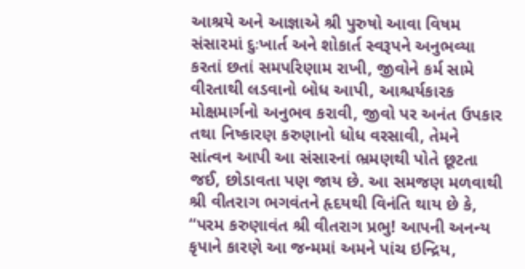આશ્રયે અને આજ્ઞાએ શ્રી પુરુષો આવા વિષમ સંસારમાં દુઃખાર્ત અને શોકાર્ત સ્વરૂપને અનુભવ્યા કરતાં છતાં સમપરિણામ રાખી, જીવોને કર્મ સામે વીરતાથી લડવાનો બોધ આપી, આશ્ચર્યકારક મોક્ષમાર્ગનો અનુભવ કરાવી, જીવો પર અનંત ઉપકાર તથા નિષ્કારણ કરુણાનો ધોધ વરસાવી, તેમને સાંત્વન આપી આ સંસારનાં ભ્રમણથી પોતે છૂટતા જઈ, છોડાવતા પણ જાય છે. આ સમજણ મળવાથી શ્રી વીતરાગ ભગવંતને હૃદયથી વિનંતિ થાય છે કે, “પરમ કરુણાવંત શ્રી વીતરાગ પ્રભુ! આપની અનન્ય કૃપાને કારણે આ જન્મમાં અમને પાંચ ઇન્દ્રિય,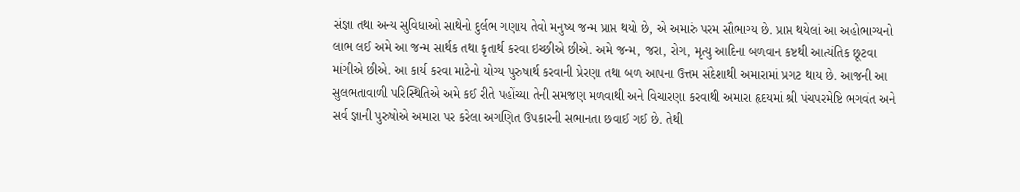સંજ્ઞા તથા અન્ય સુવિધાઓ સાથેનો દુર્લભ ગણાય તેવો મનુષ્ય જન્મ પ્રાપ્ત થયો છે, એ અમારું પરમ સૌભાગ્ય છે. પ્રાપ્ત થયેલાં આ અહોભાગ્યનો લાભ લઈ અમે આ જન્મ સાર્થક તથા કૃતાર્થ કરવા ઇચ્છીએ છીએ. અમે જન્મ, જરા, રોગ, મૃત્યુ આદિના બળવાન કષ્ટથી આત્યંતિક છૂટવા માંગીએ છીએ. આ કાર્ય કરવા માટેનો યોગ્ય પુરુષાર્થ કરવાની પ્રેરણા તથા બળ આપના ઉત્તમ સંદેશાથી અમારામાં પ્રગટ થાય છે. આજની આ સુલભતાવાળી પરિસ્થિતિએ અમે કઈ રીતે પહોંચ્યા તેની સમજણ મળવાથી અને વિચારણા કરવાથી અમારા હૃદયમાં શ્રી પંચપરમેષ્ટિ ભગવંત અને સર્વ જ્ઞાની પુરુષોએ અમારા પર કરેલા અગણિત ઉપકારની સભાનતા છવાઈ ગઈ છે. તેથી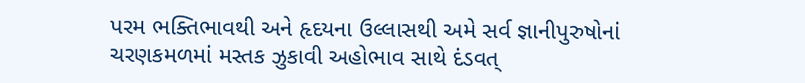પરમ ભક્તિભાવથી અને હૃદયના ઉલ્લાસથી અમે સર્વ જ્ઞાનીપુરુષોનાં ચરણકમળમાં મસ્તક ઝુકાવી અહોભાવ સાથે દંડવત્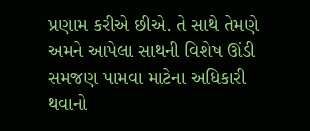પ્રણામ કરીએ છીએ. તે સાથે તેમણે અમને આપેલા સાથની વિશેષ ઊંડી સમજણ પામવા માટેના અધિકારી થવાનો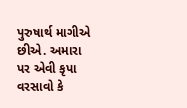પુરુષાર્થ માગીએ છીએ. અમારા પર એવી કૃપા વરસાવો કે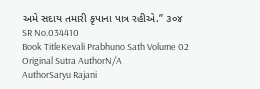અમે સદાય તમારી કૃપાના પાત્ર રહીએ.” ૩૦૪
SR No.034410
Book TitleKevali Prabhuno Sath Volume 02
Original Sutra AuthorN/A
AuthorSaryu Rajani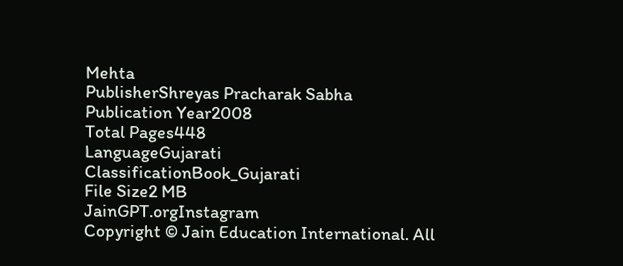Mehta
PublisherShreyas Pracharak Sabha
Publication Year2008
Total Pages448
LanguageGujarati
ClassificationBook_Gujarati
File Size2 MB
JainGPT.orgInstagram
Copyright © Jain Education International. All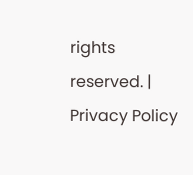rights reserved. | Privacy Policy